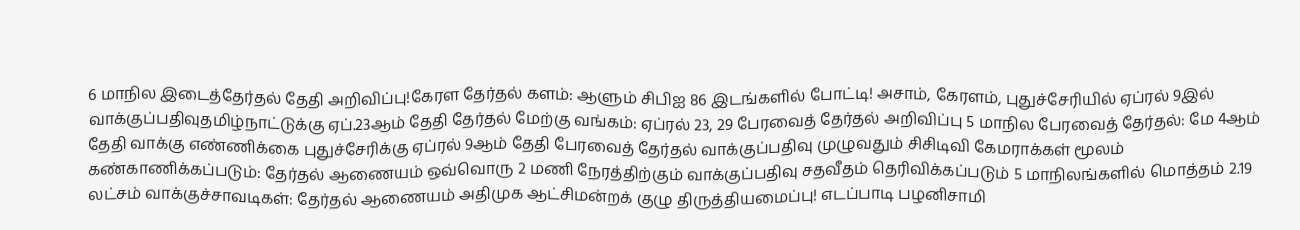6 மாநில இடைத்தேர்தல் தேதி அறிவிப்பு!கேரள தேர்தல் களம்: ஆளும் சிபிஐ 86 இடங்களில் போட்டி! அசாம், கேரளம், புதுச்சேரியில் ஏப்ரல் 9இல் வாக்குப்பதிவுதமிழ்நாட்டுக்கு ஏப்.23ஆம் தேதி தேர்தல் மேற்கு வங்கம்: ஏப்ரல் 23, 29 பேரவைத் தேர்தல் அறிவிப்பு 5 மாநில பேரவைத் தேர்தல்: மே 4ஆம் தேதி வாக்கு எண்ணிக்கை புதுச்சேரிக்கு ஏப்ரல் 9ஆம் தேதி பேரவைத் தேர்தல் வாக்குப்பதிவு முழுவதும் சிசிடிவி கேமராக்கள் மூலம் கண்காணிக்கப்படும்: தேர்தல் ஆணையம் ஒவ்வொரு 2 மணி நேரத்திற்கும் வாக்குப்பதிவு சதவீதம் தெரிவிக்கப்படும் 5 மாநிலங்களில் மொத்தம் 2.19 லட்சம் வாக்குச்சாவடிகள்: தேர்தல் ஆணையம் அதிமுக ஆட்சிமன்றக் குழு திருத்தியமைப்பு! எடப்பாடி பழனிசாமி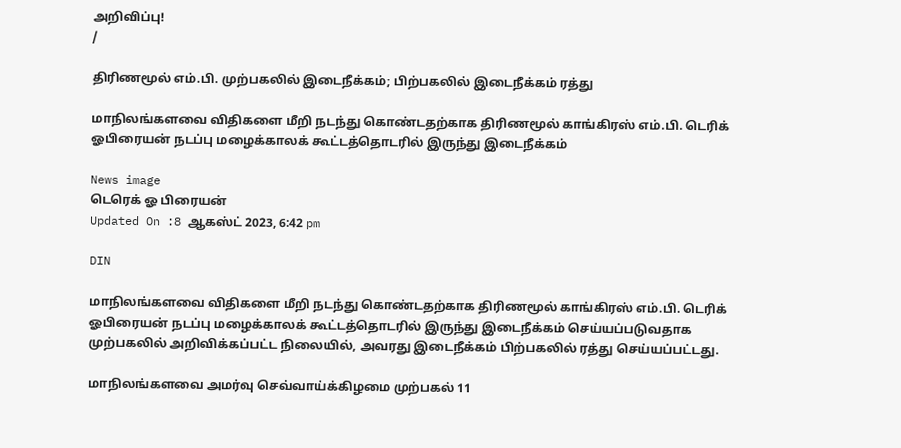அறிவிப்பு!
/

திரிணமூல் எம்.பி. முற்பகலில் இடைநீக்கம்; பிற்பகலில் இடைநீக்கம் ரத்து

மாநிலங்களவை விதிகளை மீறி நடந்து கொண்டதற்காக திரிணமூல் காங்கிரஸ் எம்.பி. டெரிக் ஓபிரையன் நடப்பு மழைக்காலக் கூட்டத்தொடரில் இருந்து இடைநீக்கம்

News image
டெரெக் ஓ பிரையன்
Updated On :8 ஆகஸ்ட் 2023, 6:42 pm

DIN

மாநிலங்களவை விதிகளை மீறி நடந்து கொண்டதற்காக திரிணமூல் காங்கிரஸ் எம்.பி. டெரிக் ஓபிரையன் நடப்பு மழைக்காலக் கூட்டத்தொடரில் இருந்து இடைநீக்கம் செய்யப்படுவதாக முற்பகலில் அறிவிக்கப்பட்ட நிலையில், அவரது இடைநீக்கம் பிற்பகலில் ரத்து செய்யப்பட்டது.

மாநிலங்களவை அமர்வு செவ்வாய்க்கிழமை முற்பகல் 11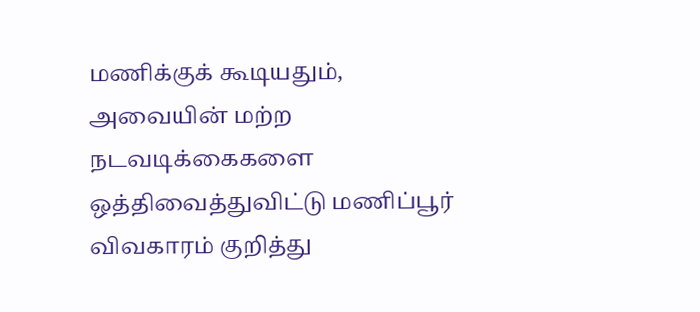மணிக்குக் கூடியதும், அவையின் மற்ற நடவடிக்கைகளை ஒத்திவைத்துவிட்டு மணிப்பூர் விவகாரம் குறித்து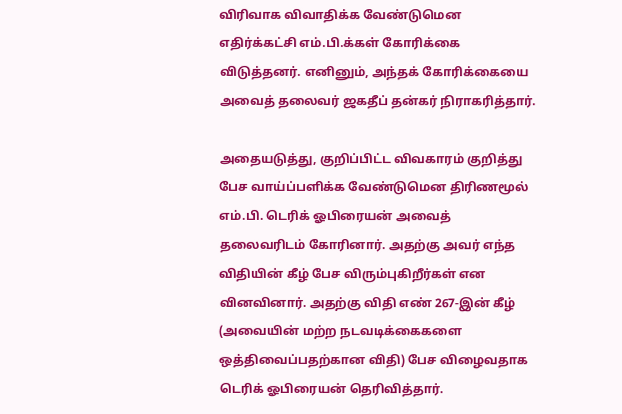விரிவாக விவாதிக்க வேண்டுமென எதிர்க்கட்சி எம்.பி.க்கள் கோரிக்கை விடுத்தனர். எனினும், அந்தக் கோரிக்கையை அவைத் தலைவர் ஜகதீப் தன்கர் நிராகரித்தார்.

அதையடுத்து, குறிப்பிட்ட விவகாரம் குறித்து பேச வாய்ப்பளிக்க வேண்டுமென திரிணமூல் எம்.பி. டெரிக் ஓபிரையன் அவைத் தலைவரிடம் கோரினார். அதற்கு அவர் எந்த விதியின் கீழ் பேச விரும்புகிறீர்கள் என வினவினார். அதற்கு விதி எண் 267-இன் கீழ் (அவையின் மற்ற நடவடிக்கைகளை ஒத்திவைப்பதற்கான விதி) பேச விழைவதாக டெரிக் ஓபிரையன் தெரிவித்தார்.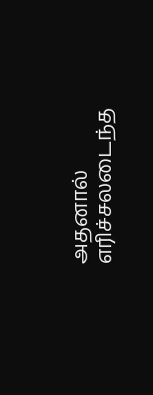அதனால் எரிச்சலடைந்த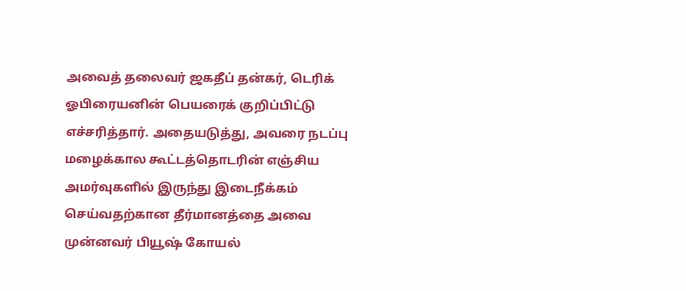அவைத் தலைவர் ஜகதீப் தன்கர், டெரிக் ஓபிரையனின் பெயரைக் குறிப்பிட்டு எச்சரித்தார். அதையடுத்து, அவரை நடப்பு மழைக்கால கூட்டத்தொடரின் எஞ்சிய அமர்வுகளில் இருந்து இடைநீக்கம் செய்வதற்கான தீர்மானத்தை அவை முன்னவர் பியூஷ் கோயல்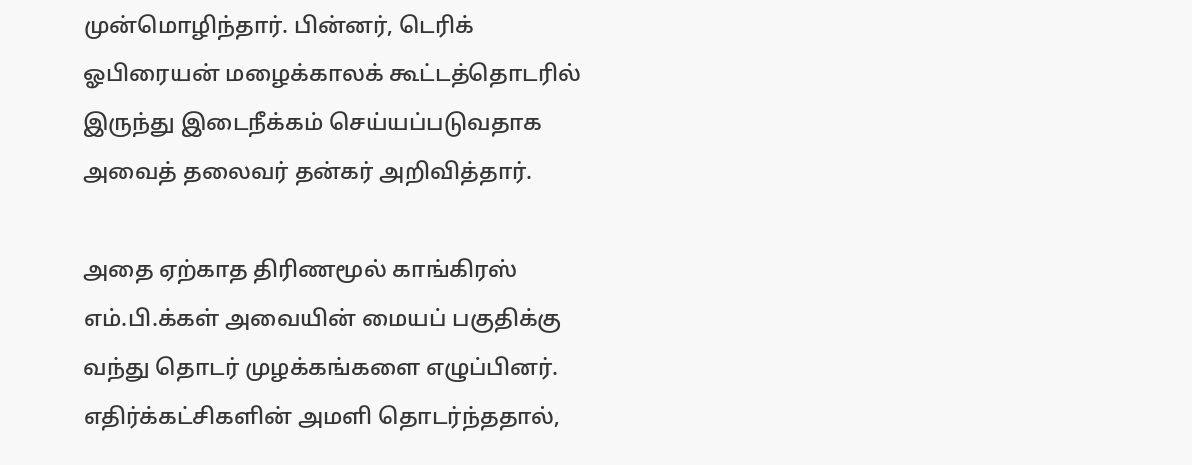முன்மொழிந்தார். பின்னர், டெரிக் ஓபிரையன் மழைக்காலக் கூட்டத்தொடரில் இருந்து இடைநீக்கம் செய்யப்படுவதாக அவைத் தலைவர் தன்கர் அறிவித்தார்.

அதை ஏற்காத திரிணமூல் காங்கிரஸ் எம்.பி.க்கள் அவையின் மையப் பகுதிக்கு வந்து தொடர் முழக்கங்களை எழுப்பினர். எதிர்க்கட்சிகளின் அமளி தொடர்ந்ததால்,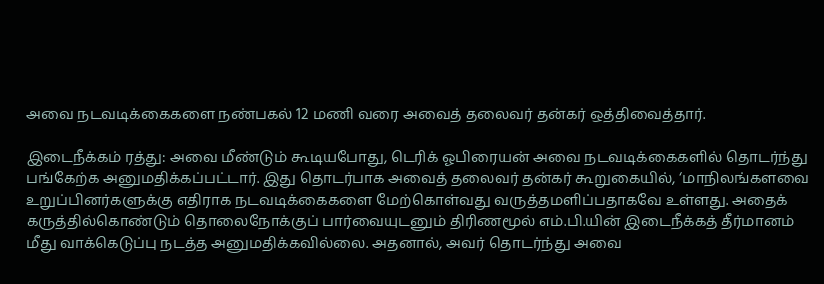அவை நடவடிக்கைகளை நண்பகல் 12 மணி வரை அவைத் தலைவர் தன்கர் ஒத்திவைத்தார்.

இடைநீக்கம் ரத்து: அவை மீண்டும் கூடியபோது, டெரிக் ஓபிரையன் அவை நடவடிக்கைகளில் தொடர்ந்து பங்கேற்க அனுமதிக்கப்பட்டார். இது தொடர்பாக அவைத் தலைவர் தன்கர் கூறுகையில், ‘மாநிலங்களவை உறுப்பினர்களுக்கு எதிராக நடவடிக்கைகளை மேற்கொள்வது வருத்தமளிப்பதாகவே உள்ளது. அதைக் கருத்தில்கொண்டும் தொலைநோக்குப் பார்வையுடனும் திரிணமூல் எம்.பி.யின் இடைநீக்கத் தீர்மானம் மீது வாக்கெடுப்பு நடத்த அனுமதிக்கவில்லை. அதனால், அவர் தொடர்ந்து அவை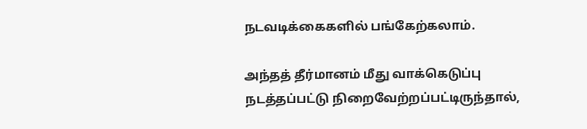நடவடிக்கைகளில் பங்கேற்கலாம்.

அந்தத் தீர்மானம் மீது வாக்கெடுப்பு நடத்தப்பட்டு நிறைவேற்றப்பட்டிருந்தால்,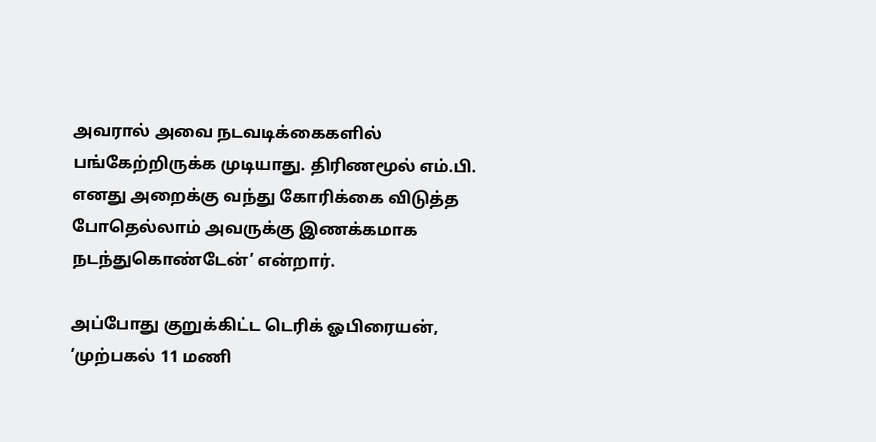அவரால் அவை நடவடிக்கைகளில் பங்கேற்றிருக்க முடியாது. திரிணமூல் எம்.பி. எனது அறைக்கு வந்து கோரிக்கை விடுத்த போதெல்லாம் அவருக்கு இணக்கமாக நடந்துகொண்டேன்’ என்றார்.

அப்போது குறுக்கிட்ட டெரிக் ஓபிரையன், ‘முற்பகல் 11 மணி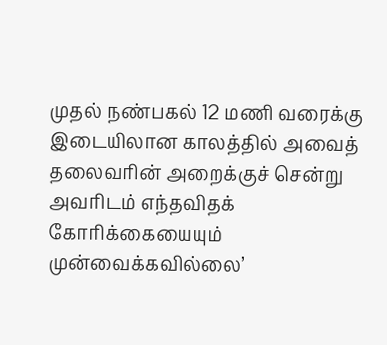முதல் நண்பகல் 12 மணி வரைக்கு இடையிலான காலத்தில் அவைத் தலைவரின் அறைக்குச் சென்று அவரிடம் எந்தவிதக் கோரிக்கையையும் முன்வைக்கவில்லை’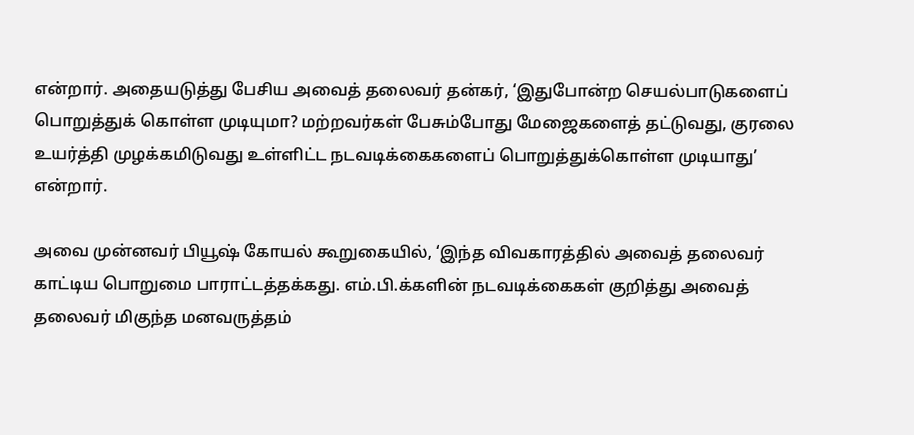என்றார். அதையடுத்து பேசிய அவைத் தலைவர் தன்கர், ‘இதுபோன்ற செயல்பாடுகளைப் பொறுத்துக் கொள்ள முடியுமா? மற்றவர்கள் பேசும்போது மேஜைகளைத் தட்டுவது, குரலை உயர்த்தி முழக்கமிடுவது உள்ளிட்ட நடவடிக்கைகளைப் பொறுத்துக்கொள்ள முடியாது’ என்றார்.

அவை முன்னவர் பியூஷ் கோயல் கூறுகையில், ‘இந்த விவகாரத்தில் அவைத் தலைவர் காட்டிய பொறுமை பாராட்டத்தக்கது. எம்.பி.க்களின் நடவடிக்கைகள் குறித்து அவைத் தலைவர் மிகுந்த மனவருத்தம்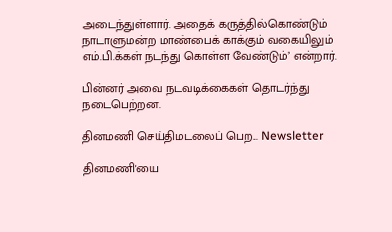அடைந்துள்ளார். அதைக் கருத்தில்கொண்டும் நாடாளுமன்ற மாண்பைக் காக்கும் வகையிலும் எம்.பி.க்கள் நடந்து கொள்ள வேண்டும்’ என்றார்.

பின்னர் அவை நடவடிக்கைகள் தொடர்ந்து நடைபெற்றன.

தினமணி செய்திமடலைப் பெற... Newsletter

தினமணி'யை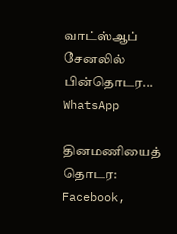வாட்ஸ்ஆப் சேனலில் பின்தொடர... WhatsApp

தினமணியைத் தொடர: Facebook,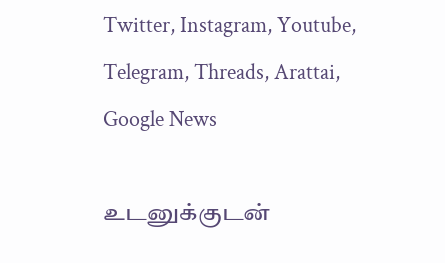Twitter, Instagram, Youtube, Telegram, Threads, Arattai, Google News

உடனுக்குடன்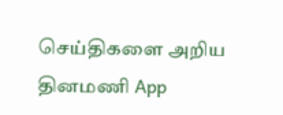செய்திகளை அறிய தினமணி App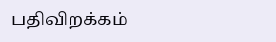பதிவிறக்கம்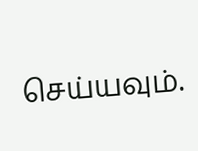செய்யவும்.